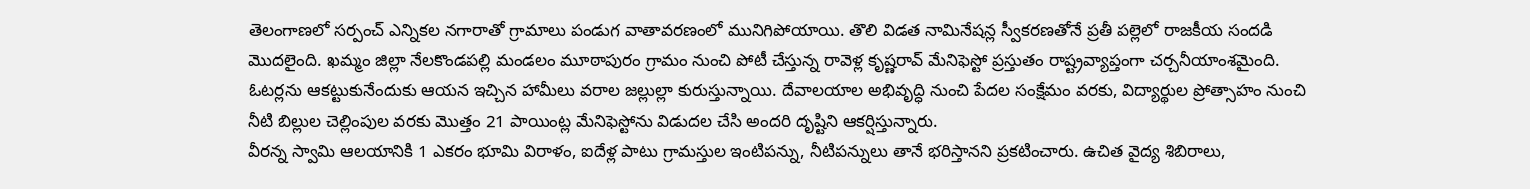తెలంగాణలో సర్పంచ్ ఎన్నికల నగారాతో గ్రామాలు పండుగ వాతావరణంలో మునిగిపోయాయి. తొలి విడత నామినేషన్ల స్వీకరణతోనే ప్రతీ పల్లెలో రాజకీయ సందడి మొదలైంది. ఖమ్మం జిల్లా నేలకొండపల్లి మండలం మూఠాపురం గ్రామం నుంచి పోటీ చేస్తున్న రావెళ్ల కృష్ణరావ్ మేనిఫెస్టో ప్రస్తుతం రాష్ట్రవ్యాప్తంగా చర్చనీయాంశమైంది. ఓటర్లను ఆకట్టుకునేందుకు ఆయన ఇచ్చిన హామీలు వరాల జల్లుల్లా కురుస్తున్నాయి. దేవాలయాల అభివృద్ధి నుంచి పేదల సంక్షేమం వరకు, విద్యార్థుల ప్రోత్సాహం నుంచి నీటి బిల్లుల చెల్లింపుల వరకు మొత్తం 21 పాయింట్ల మేనిఫెస్టోను విడుదల చేసి అందరి దృష్టిని ఆకర్షిస్తున్నారు.
వీరన్న స్వామి ఆలయానికి 1 ఎకరం భూమి విరాళం, ఐదేళ్ల పాటు గ్రామస్తుల ఇంటిపన్ను, నీటిపన్నులు తానే భరిస్తానని ప్రకటించారు. ఉచిత వైద్య శిబిరాలు,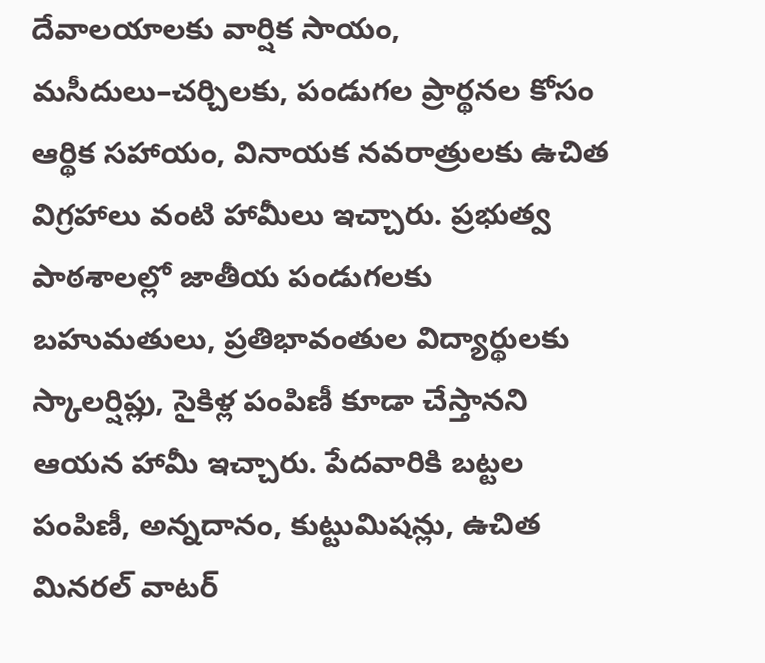దేవాలయాలకు వార్షిక సాయం, మసీదులు–చర్చిలకు, పండుగల ప్రార్థనల కోసం ఆర్థిక సహాయం, వినాయక నవరాత్రులకు ఉచిత విగ్రహాలు వంటి హామీలు ఇచ్చారు. ప్రభుత్వ పాఠశాలల్లో జాతీయ పండుగలకు బహుమతులు, ప్రతిభావంతుల విద్యార్థులకు స్కాలర్షిప్లు, సైకిళ్ల పంపిణీ కూడా చేస్తానని ఆయన హామీ ఇచ్చారు. పేదవారికి బట్టల పంపిణీ, అన్నదానం, కుట్టుమిషన్లు, ఉచిత మినరల్ వాటర్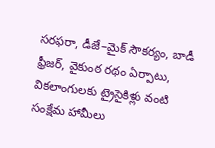సరఫరా, డీజే–మైక్ సౌకర్యం, బాడీ ఫ్రీజర్, వైకుంఠ రథం ఏర్పాటు, వికలాంగులకు ట్రైసైకిళ్లు వంటి సంక్షేమ హామీలు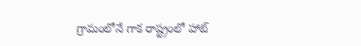గ్రామంలోనే గాక రాష్ట్రంలో హాట్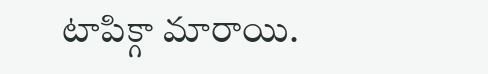టాపిక్గా మారాయి.